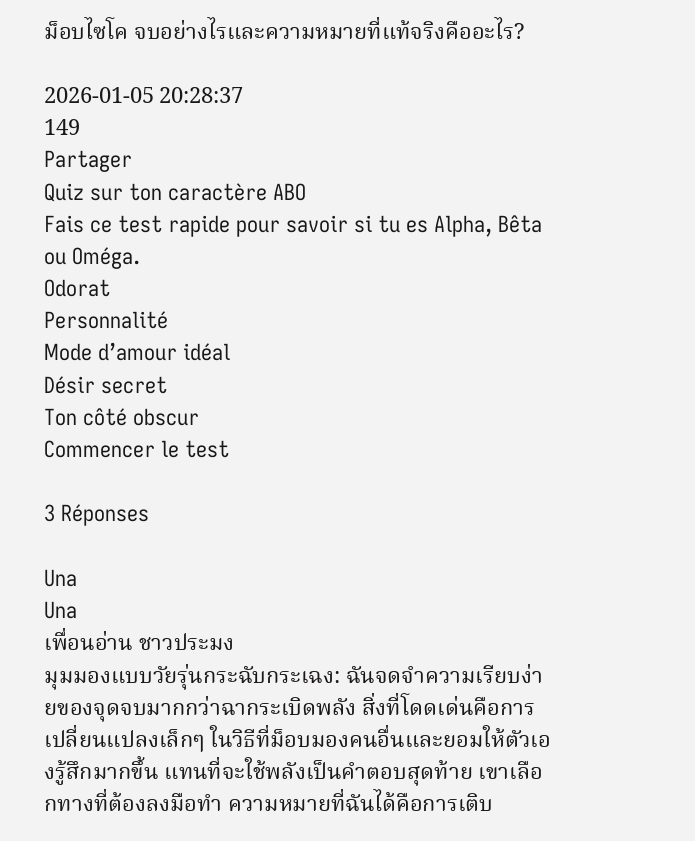ม็อบไซโค จบอย่างไรและความหมายที่แท้จริงคืออะไร?

2026-01-05 20:28:37
149
Partager
Quiz sur ton caractère ABO
Fais ce test rapide pour savoir si tu es Alpha, Bêta ou Oméga.
Odorat
Personnalité
Mode d’amour idéal
Désir secret
Ton côté obscur
Commencer le test

3 Réponses

Una
Una
เพื่อนอ่าน ชาวประมง
มุมมองแบบวัยรุ่นกระฉับกระเฉง: ฉันจดจำความเรียบง่ายของจุดจบมากกว่าฉากระเบิดพลัง สิ่งที่โดดเด่นคือการเปลี่ยนแปลงเล็กๆ ในวิธีที่ม็อบมองคนอื่นและยอมให้ตัวเองรู้สึกมากขึ้น แทนที่จะใช้พลังเป็นคำตอบสุดท้าย เขาเลือกทางที่ต้องลงมือทำ ความหมายที่ฉันได้คือการเติบ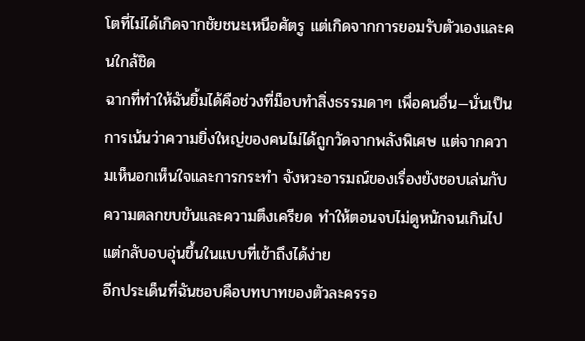โตที่ไม่ได้เกิดจากชัยชนะเหนือศัตรู แต่เกิดจากการยอมรับตัวเองและคนใกล้ชิด
ฉากที่ทำให้ฉันยิ้มได้คือช่วงที่ม็อบทำสิ่งธรรมดาๆ เพื่อคนอื่น—นั่นเป็นการเน้นว่าความยิ่งใหญ่ของคนไม่ได้ถูกวัดจากพลังพิเศษ แต่จากความเห็นอกเห็นใจและการกระทำ จังหวะอารมณ์ของเรื่องยังชอบเล่นกับความตลกขบขันและความตึงเครียด ทำให้ตอนจบไม่ดูหนักจนเกินไป แต่กลับอบอุ่นขึ้นในแบบที่เข้าถึงได้ง่าย
อีกประเด็นที่ฉันชอบคือบทบาทของตัวละครรอ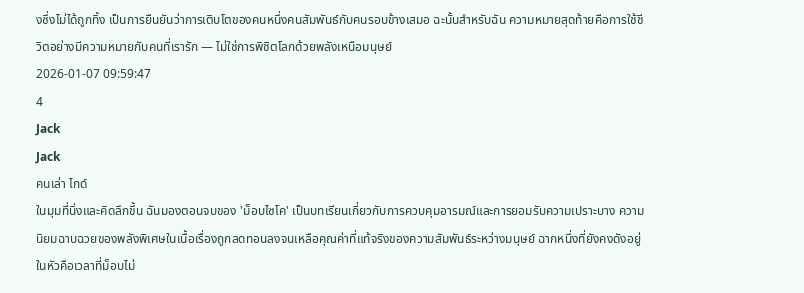งซึ่งไม่ได้ถูกทิ้ง เป็นการยืนยันว่าการเติบโตของคนหนึ่งคนสัมพันธ์กับคนรอบข้างเสมอ ฉะนั้นสำหรับฉัน ความหมายสุดท้ายคือการใช้ชีวิตอย่างมีความหมายกับคนที่เรารัก — ไม่ใช่การพิชิตโลกด้วยพลังเหนือมนุษย์
2026-01-07 09:59:47
4
Jack
Jack
คนเล่า ไกด์
ในมุมที่นิ่งและคิดลึกขึ้น ฉันมองตอนจบของ 'ม็อบไซโค' เป็นบทเรียนเกี่ยวกับการควบคุมอารมณ์และการยอมรับความเปราะบาง ความนิยมฉาบฉวยของพลังพิเศษในเนื้อเรื่องถูกลดทอนลงจนเหลือคุณค่าที่แท้จริงของความสัมพันธ์ระหว่างมนุษย์ ฉากหนึ่งที่ยังคงดังอยู่ในหัวคือเวลาที่ม็อบไม่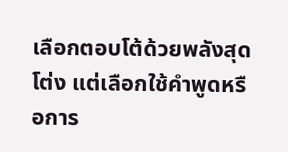เลือกตอบโต้ด้วยพลังสุดโต่ง แต่เลือกใช้คำพูดหรือการ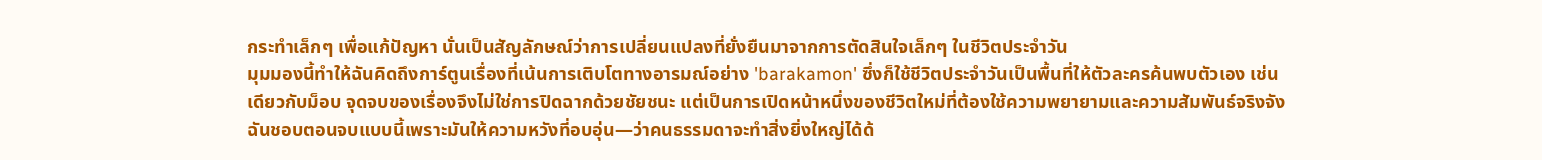กระทำเล็กๆ เพื่อแก้ปัญหา นั่นเป็นสัญลักษณ์ว่าการเปลี่ยนแปลงที่ยั่งยืนมาจากการตัดสินใจเล็กๆ ในชีวิตประจำวัน
มุมมองนี้ทำให้ฉันคิดถึงการ์ตูนเรื่องที่เน้นการเติบโตทางอารมณ์อย่าง 'barakamon' ซึ่งก็ใช้ชีวิตประจำวันเป็นพื้นที่ให้ตัวละครค้นพบตัวเอง เช่นเดียวกับม็อบ จุดจบของเรื่องจึงไม่ใช่การปิดฉากด้วยชัยชนะ แต่เป็นการเปิดหน้าหนึ่งของชีวิตใหม่ที่ต้องใช้ความพยายามและความสัมพันธ์จริงจัง ฉันชอบตอนจบแบบนี้เพราะมันให้ความหวังที่อบอุ่น—ว่าคนธรรมดาจะทำสิ่งยิ่งใหญ่ได้ด้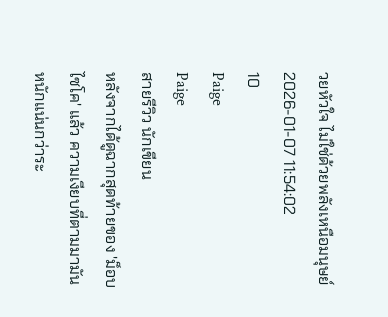วยหัวใจ ไม่ใช่ด้วยพลังเหนือมนุษย์
2026-01-07 11:54:02
10
Paige
Paige
สายรีวิว นักเขียน
หลังจากได้ดูฉากสุดท้ายของ 'ม็อบไซโค' แล้ว ความเงียบที่ตามมามันหนักแน่นกว่าระ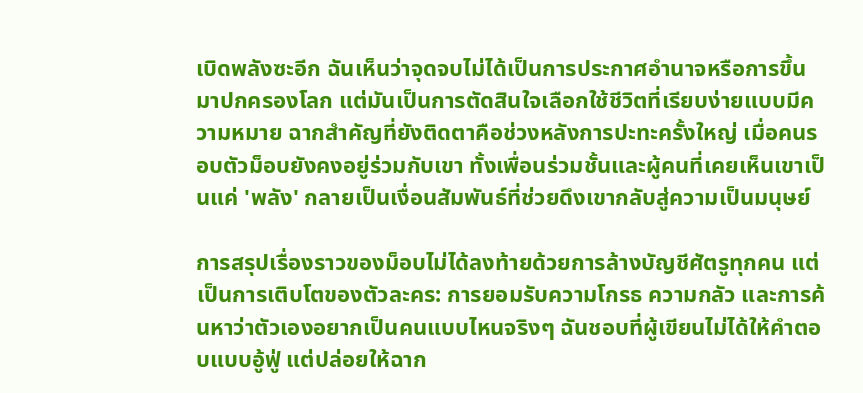เบิดพลังซะอีก ฉันเห็นว่าจุดจบไม่ได้เป็นการประกาศอำนาจหรือการขึ้นมาปกครองโลก แต่มันเป็นการตัดสินใจเลือกใช้ชีวิตที่เรียบง่ายแบบมีความหมาย ฉากสำคัญที่ยังติดตาคือช่วงหลังการปะทะครั้งใหญ่ เมื่อคนรอบตัวม็อบยังคงอยู่ร่วมกับเขา ทั้งเพื่อนร่วมชั้นและผู้คนที่เคยเห็นเขาเป็นแค่ 'พลัง' กลายเป็นเงื่อนสัมพันธ์ที่ช่วยดึงเขากลับสู่ความเป็นมนุษย์

การสรุปเรื่องราวของม็อบไม่ได้ลงท้ายด้วยการล้างบัญชีศัตรูทุกคน แต่เป็นการเติบโตของตัวละคร: การยอมรับความโกรธ ความกลัว และการค้นหาว่าตัวเองอยากเป็นคนแบบไหนจริงๆ ฉันชอบที่ผู้เขียนไม่ได้ให้คำตอบแบบอู้ฟู่ แต่ปล่อยให้ฉาก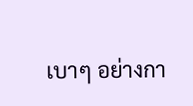เบาๆ อย่างกา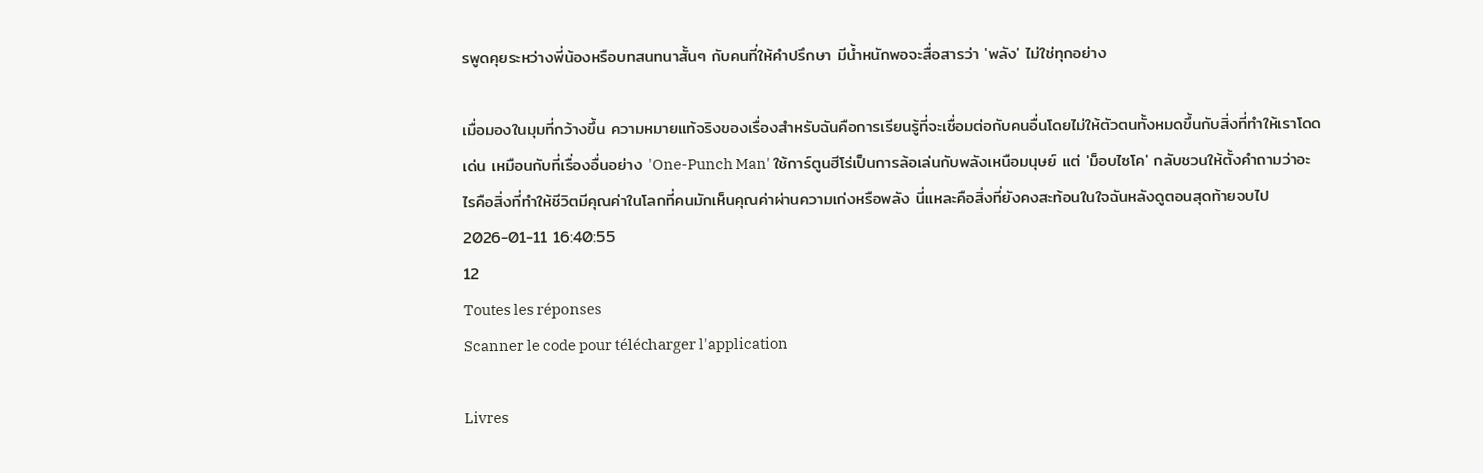รพูดคุยระหว่างพี่น้องหรือบทสนทนาสั้นๆ กับคนที่ให้คำปรึกษา มีน้ำหนักพอจะสื่อสารว่า 'พลัง' ไม่ใช่ทุกอย่าง

เมื่อมองในมุมที่กว้างขึ้น ความหมายแท้จริงของเรื่องสำหรับฉันคือการเรียนรู้ที่จะเชื่อมต่อกับคนอื่นโดยไม่ให้ตัวตนทั้งหมดขึ้นกับสิ่งที่ทำให้เราโดดเด่น เหมือนกับที่เรื่องอื่นอย่าง 'One-Punch Man' ใช้การ์ตูนฮีโร่เป็นการล้อเล่นกับพลังเหนือมนุษย์ แต่ 'ม็อบไซโค' กลับชวนให้ตั้งคำถามว่าอะไรคือสิ่งที่ทำให้ชีวิตมีคุณค่าในโลกที่คนมักเห็นคุณค่าผ่านความเก่งหรือพลัง นี่แหละคือสิ่งที่ยังคงสะท้อนในใจฉันหลังดูตอนสุดท้ายจบไป
2026-01-11 16:40:55
12
Toutes les réponses
Scanner le code pour télécharger l'application

Livres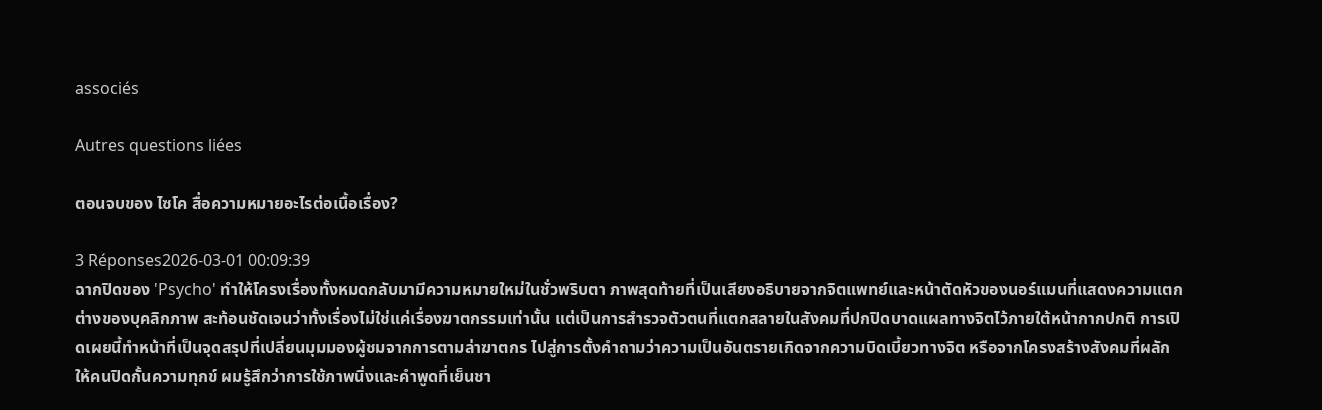associés

Autres questions liées

ตอนจบของ ไซโค สื่อความหมายอะไรต่อเนื้อเรื่อง?

3 Réponses2026-03-01 00:09:39
ฉากปิดของ 'Psycho' ทำให้โครงเรื่องทั้งหมดกลับมามีความหมายใหม่ในชั่วพริบตา ภาพสุดท้ายที่เป็นเสียงอธิบายจากจิตแพทย์และหน้าตัดหัวของนอร์แมนที่แสดงความแตกต่างของบุคลิกภาพ สะท้อนชัดเจนว่าทั้งเรื่องไม่ใช่แค่เรื่องฆาตกรรมเท่านั้น แต่เป็นการสำรวจตัวตนที่แตกสลายในสังคมที่ปกปิดบาดแผลทางจิตไว้ภายใต้หน้ากากปกติ การเปิดเผยนี้ทำหน้าที่เป็นจุดสรุปที่เปลี่ยนมุมมองผู้ชมจากการตามล่าฆาตกร ไปสู่การตั้งคำถามว่าความเป็นอันตรายเกิดจากความบิดเบี้ยวทางจิต หรือจากโครงสร้างสังคมที่ผลักให้คนปิดกั้นความทุกข์ ผมรู้สึกว่าการใช้ภาพนิ่งและคำพูดที่เย็นชา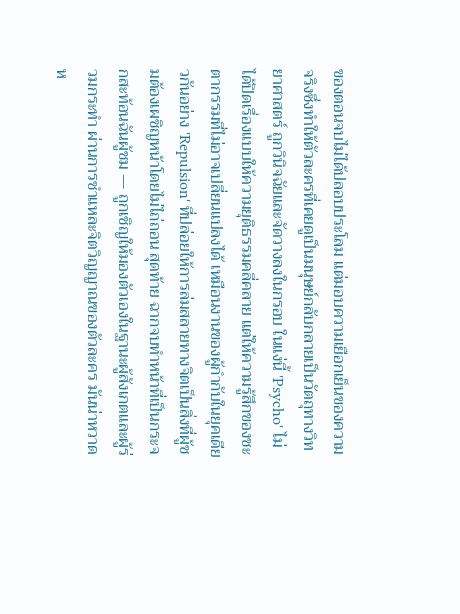ของตอนจบไม่ได้ปลอบประโลม แต่มอบความเยือกเย็นของความจริงซึ่งทำให้ตัวละครที่เคยดูเป็นมนุษย์กลับกลายเป็นวัตถุทางวิทยาศาสตร์ ถูกวินิจฉัยและจัดวางลงในกรอบ ในแง่นี้ 'Psycho' ไม่ได้ปิดเรื่องแบบให้ความยุติธรรมคลี่คลาย แต่ให้ความรู้สึกของชะตากรรมที่ไม่อาจเปลี่ยนแปลงได้ เหมือนงานของผู้กำกับในยุคเดียวกันอย่าง 'Repulsion' ที่ปล่อยให้การล่มสลายทางจิตเป็นสิ่งที่ผู้ชมต้องเผชิญหน้าโดยไม่ไถ่ถอน สุดท้าย ฉากจบทำหน้าที่เป็นกระจกสะท้อนฉันผู้ชม — ถูกเชิญให้มองตัวเองในฐานะผู้สังเกตและผู้ร่วมกระทำ ผ่านการชำแหละจิตวิญญาณของตัวละคร มันน่าหวาดห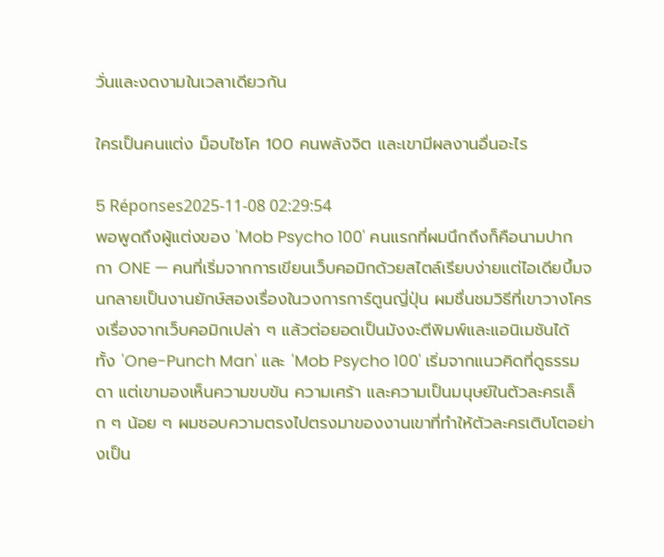วั่นและงดงามในเวลาเดียวกัน

ใครเป็นคนแต่ง ม็อบไซโค 100 คนพลังจิต และเขามีผลงานอื่นอะไร

5 Réponses2025-11-08 02:29:54
พอพูดถึงผู้แต่งของ 'Mob Psycho 100' คนแรกที่ผมนึกถึงก็คือนามปากกา ONE — คนที่เริ่มจากการเขียนเว็บคอมิกด้วยสไตล์เรียบง่ายแต่ไอเดียบึ้มจนกลายเป็นงานยักษ์สองเรื่องในวงการการ์ตูนญี่ปุ่น ผมชื่นชมวิธีที่เขาวางโครงเรื่องจากเว็บคอมิกเปล่า ๆ แล้วต่อยอดเป็นมังงะตีพิมพ์และแอนิเมชันได้ ทั้ง 'One-Punch Man' และ 'Mob Psycho 100' เริ่มจากแนวคิดที่ดูธรรมดา แต่เขามองเห็นความขบขัน ความเศร้า และความเป็นมนุษย์ในตัวละครเล็ก ๆ น้อย ๆ ผมชอบความตรงไปตรงมาของงานเขาที่ทำให้ตัวละครเติบโตอย่างเป็น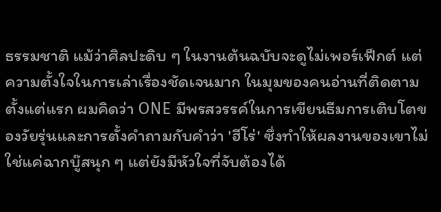ธรรมชาติ แม้ว่าศิลปะดิบ ๆ ในงานต้นฉบับจะดูไม่เพอร์เฟ็กต์ แต่ความตั้งใจในการเล่าเรื่องชัดเจนมาก ในมุมของคนอ่านที่ติดตามตั้งแต่แรก ผมคิดว่า ONE มีพรสวรรค์ในการเขียนธีมการเติบโตของวัยรุ่นและการตั้งคำถามกับคำว่า 'ฮีโร่' ซึ่งทำให้ผลงานของเขาไม่ใช่แค่ฉากบู๊สนุก ๆ แต่ยังมีหัวใจที่จับต้องได้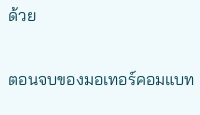ด้วย

ตอนจบของมอเทอร์คอมแบท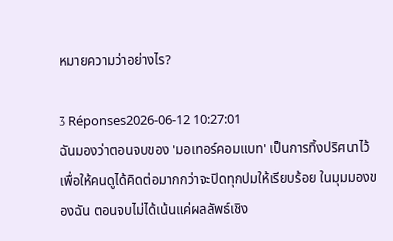หมายความว่าอย่างไร?

3 Réponses2026-06-12 10:27:01
ฉันมองว่าตอนจบของ 'มอเทอร์คอมแบท' เป็นการทิ้งปริศนาไว้เพื่อให้คนดูได้คิดต่อมากกว่าจะปิดทุกปมให้เรียบร้อย ในมุมมองของฉัน ตอนจบไม่ได้เน้นแค่ผลลัพธ์เชิง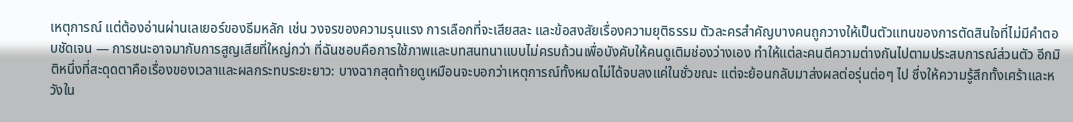เหตุการณ์ แต่ต้องอ่านผ่านเลเยอร์ของธีมหลัก เช่น วงจรของความรุนแรง การเลือกที่จะเสียสละ และข้อสงสัยเรื่องความยุติธรรม ตัวละครสำคัญบางคนถูกวางให้เป็นตัวแทนของการตัดสินใจที่ไม่มีคำตอบชัดเจน — การชนะอาจมากับการสูญเสียที่ใหญ่กว่า ที่ฉันชอบคือการใช้ภาพและบทสนทนาแบบไม่ครบถ้วนเพื่อบังคับให้คนดูเติมช่องว่างเอง ทำให้แต่ละคนตีความต่างกันไปตามประสบการณ์ส่วนตัว อีกมิติหนึ่งที่สะดุดตาคือเรื่องของเวลาและผลกระทบระยะยาว: บางฉากสุดท้ายดูเหมือนจะบอกว่าเหตุการณ์ทั้งหมดไม่ได้จบลงแค่ในชั่วขณะ แต่จะย้อนกลับมาส่งผลต่อรุ่นต่อๆ ไป ซึ่งให้ความรู้สึกทั้งเศร้าและหวังใน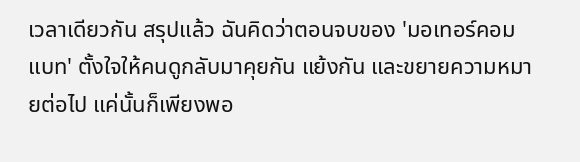เวลาเดียวกัน สรุปแล้ว ฉันคิดว่าตอนจบของ 'มอเทอร์คอมแบท' ตั้งใจให้คนดูกลับมาคุยกัน แย้งกัน และขยายความหมายต่อไป แค่นั้นก็เพียงพอ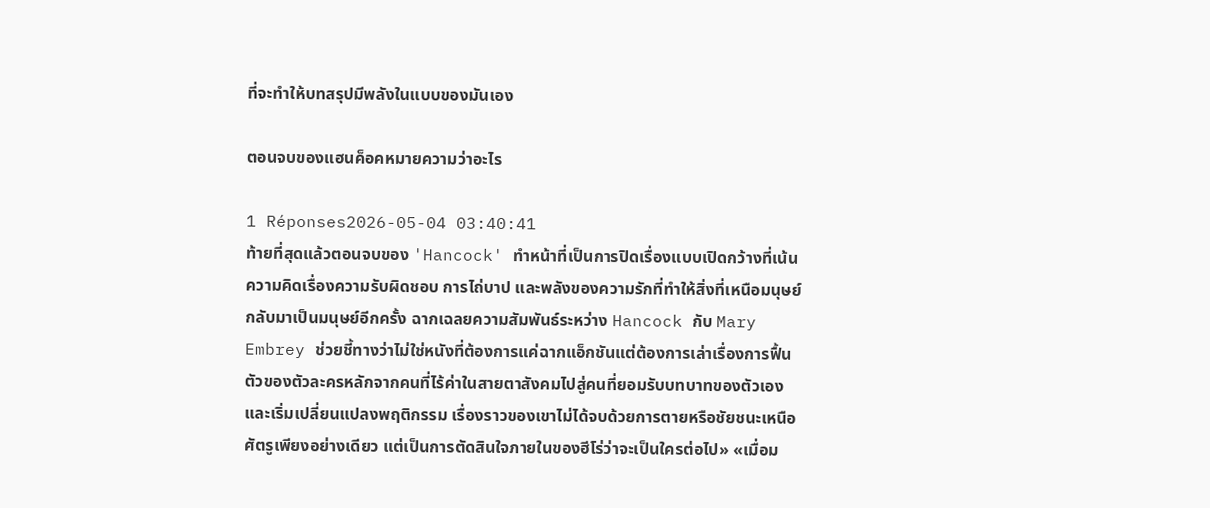ที่จะทำให้บทสรุปมีพลังในแบบของมันเอง

ตอนจบของแฮนค็อคหมายความว่าอะไร

1 Réponses2026-05-04 03:40:41
ท้ายที่สุดแล้วตอนจบของ 'Hancock' ทำหน้าที่เป็นการปิดเรื่องแบบเปิดกว้างที่เน้นความคิดเรื่องความรับผิดชอบ การไถ่บาป และพลังของความรักที่ทำให้สิ่งที่เหนือมนุษย์กลับมาเป็นมนุษย์อีกครั้ง ฉากเฉลยความสัมพันธ์ระหว่าง Hancock กับ Mary Embrey ช่วยชี้ทางว่าไม่ใช่หนังที่ต้องการแค่ฉากแอ็กชันแต่ต้องการเล่าเรื่องการฟื้นตัวของตัวละครหลักจากคนที่ไร้ค่าในสายตาสังคมไปสู่คนที่ยอมรับบทบาทของตัวเองและเริ่มเปลี่ยนแปลงพฤติกรรม เรื่องราวของเขาไม่ได้จบด้วยการตายหรือชัยชนะเหนือศัตรูเพียงอย่างเดียว แต่เป็นการตัดสินใจภายในของฮีโร่ว่าจะเป็นใครต่อไป» «เมื่อม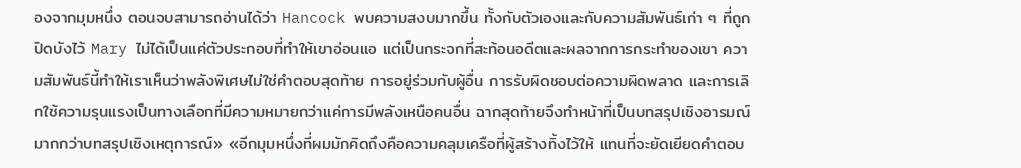องจากมุมหนึ่ง ตอนจบสามารถอ่านได้ว่า Hancock พบความสงบมากขึ้น ทั้งกับตัวเองและกับความสัมพันธ์เก่า ๆ ที่ถูกปิดบังไว้ Mary ไม่ได้เป็นแค่ตัวประกอบที่ทำให้เขาอ่อนแอ แต่เป็นกระจกที่สะท้อนอดีตและผลจากการกระทำของเขา ความสัมพันธ์นี้ทำให้เราเห็นว่าพลังพิเศษไม่ใช่คำตอบสุดท้าย การอยู่ร่วมกับผู้อื่น การรับผิดชอบต่อความผิดพลาด และการเลิกใช้ความรุนแรงเป็นทางเลือกที่มีความหมายกว่าแค่การมีพลังเหนือคนอื่น ฉากสุดท้ายจึงทำหน้าที่เป็นบทสรุปเชิงอารมณ์มากกว่าบทสรุปเชิงเหตุการณ์» «อีกมุมหนึ่งที่ผมมักคิดถึงคือความคลุมเครือที่ผู้สร้างทิ้งไว้ให้ แทนที่จะยัดเยียดคำตอบ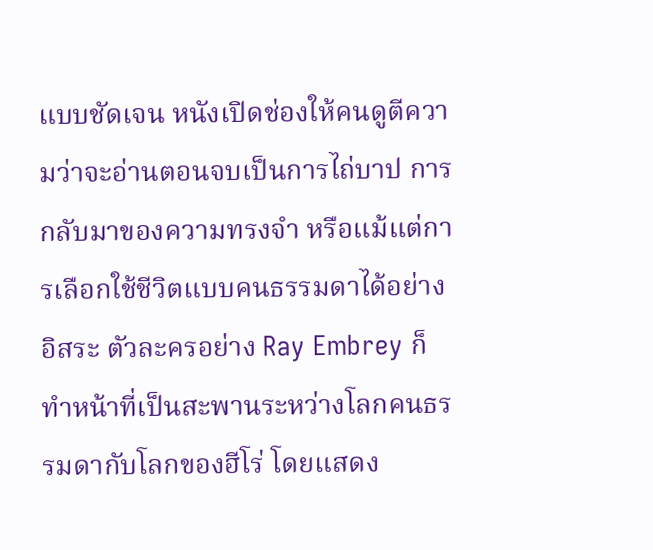แบบชัดเจน หนังเปิดช่องให้คนดูตีความว่าจะอ่านตอนจบเป็นการไถ่บาป การกลับมาของความทรงจำ หรือแม้แต่การเลือกใช้ชีวิตแบบคนธรรมดาได้อย่างอิสระ ตัวละครอย่าง Ray Embrey ก็ทำหน้าที่เป็นสะพานระหว่างโลกคนธรรมดากับโลกของฮีโร่ โดยแสดง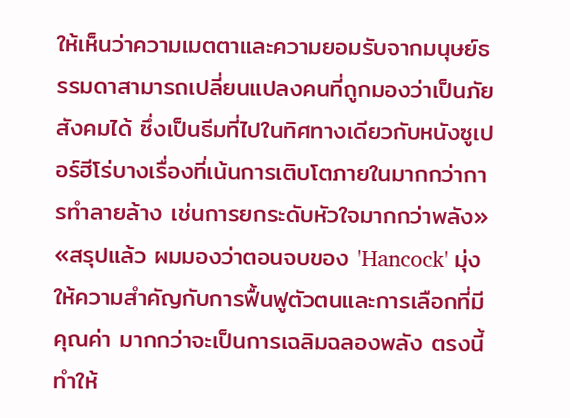ให้เห็นว่าความเมตตาและความยอมรับจากมนุษย์ธรรมดาสามารถเปลี่ยนแปลงคนที่ถูกมองว่าเป็นภัยสังคมได้ ซึ่งเป็นธีมที่ไปในทิศทางเดียวกับหนังซูเปอร์ฮีโร่บางเรื่องที่เน้นการเติบโตภายในมากกว่าการทำลายล้าง เช่นการยกระดับหัวใจมากกว่าพลัง» «สรุปแล้ว ผมมองว่าตอนจบของ 'Hancock' มุ่งให้ความสำคัญกับการฟื้นฟูตัวตนและการเลือกที่มีคุณค่า มากกว่าจะเป็นการเฉลิมฉลองพลัง ตรงนี้ทำให้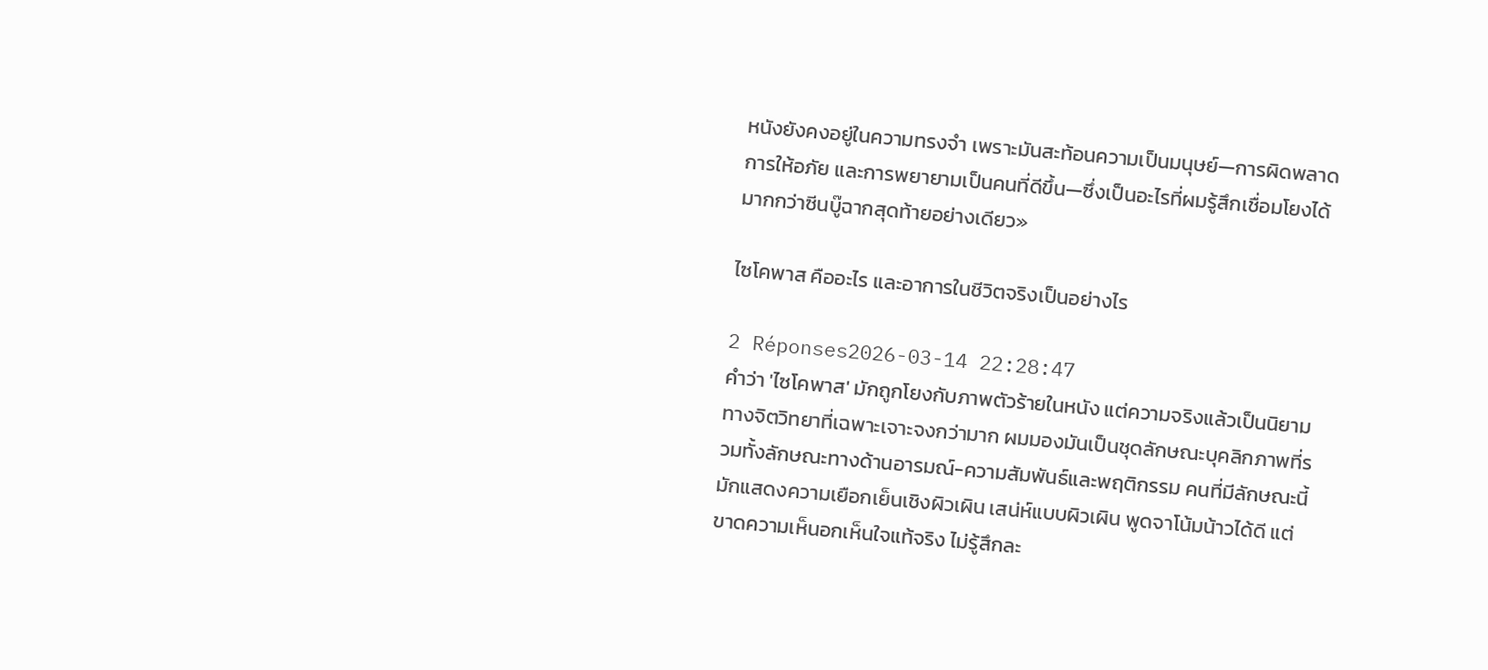หนังยังคงอยู่ในความทรงจำ เพราะมันสะท้อนความเป็นมนุษย์—การผิดพลาด การให้อภัย และการพยายามเป็นคนที่ดีขึ้น—ซึ่งเป็นอะไรที่ผมรู้สึกเชื่อมโยงได้มากกว่าซีนบู๊ฉากสุดท้ายอย่างเดียว»

ไซโคพาส คืออะไร และอาการในชีวิตจริงเป็นอย่างไร

2 Réponses2026-03-14 22:28:47
คำว่า 'ไซโคพาส' มักถูกโยงกับภาพตัวร้ายในหนัง แต่ความจริงแล้วเป็นนิยามทางจิตวิทยาที่เฉพาะเจาะจงกว่ามาก ผมมองมันเป็นชุดลักษณะบุคลิกภาพที่รวมทั้งลักษณะทางด้านอารมณ์-ความสัมพันธ์และพฤติกรรม คนที่มีลักษณะนี้มักแสดงความเยือกเย็นเชิงผิวเผิน เสน่ห์แบบผิวเผิน พูดจาโน้มน้าวได้ดี แต่ขาดความเห็นอกเห็นใจแท้จริง ไม่รู้สึกละ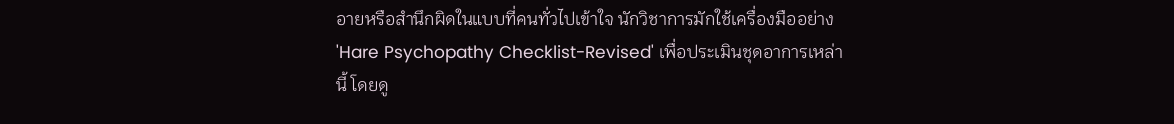อายหรือสำนึกผิดในแบบที่คนทั่วไปเข้าใจ นักวิชาการมักใช้เครื่องมืออย่าง 'Hare Psychopathy Checklist-Revised' เพื่อประเมินชุดอาการเหล่านี้ โดยดู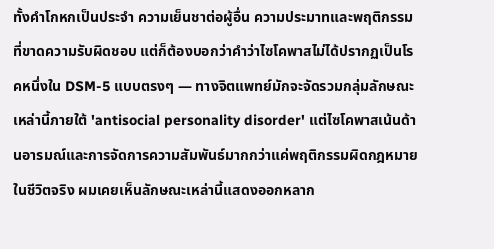ทั้งคำโกหกเป็นประจำ ความเย็นชาต่อผู้อื่น ความประมาทและพฤติกรรมที่ขาดความรับผิดชอบ แต่ก็ต้องบอกว่าคำว่าไซโคพาสไม่ได้ปรากฏเป็นโรคหนึ่งใน DSM-5 แบบตรงๆ — ทางจิตแพทย์มักจะจัดรวมกลุ่มลักษณะเหล่านี้ภายใต้ 'antisocial personality disorder' แต่ไซโคพาสเน้นด้านอารมณ์และการจัดการความสัมพันธ์มากกว่าแค่พฤติกรรมผิดกฎหมาย ในชีวิตจริง ผมเคยเห็นลักษณะเหล่านี้แสดงออกหลาก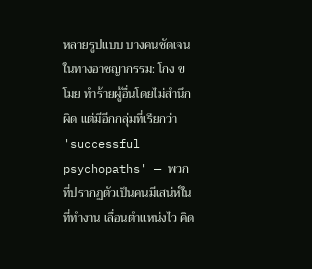หลายรูปแบบ บางคนชัดเจนในทางอาชญากรรม: โกง ขโมย ทำร้ายผู้อื่นโดยไม่สำนึกผิด แต่มีอีกกลุ่มที่เรียกว่า 'successful psychopaths' — พวกที่ปรากฏตัวเป็นคนมีเสน่ห์ในที่ทำงาน เลื่อนตำแหน่งไว คิด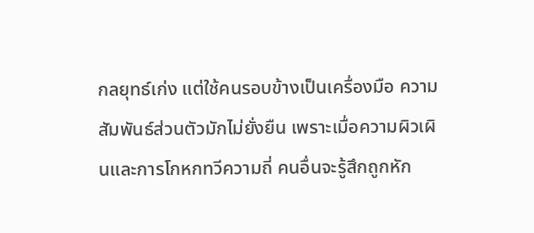กลยุทธ์เก่ง แต่ใช้คนรอบข้างเป็นเครื่องมือ ความสัมพันธ์ส่วนตัวมักไม่ยั่งยืน เพราะเมื่อความผิวเผินและการโกหกทวีความถี่ คนอื่นจะรู้สึกถูกหัก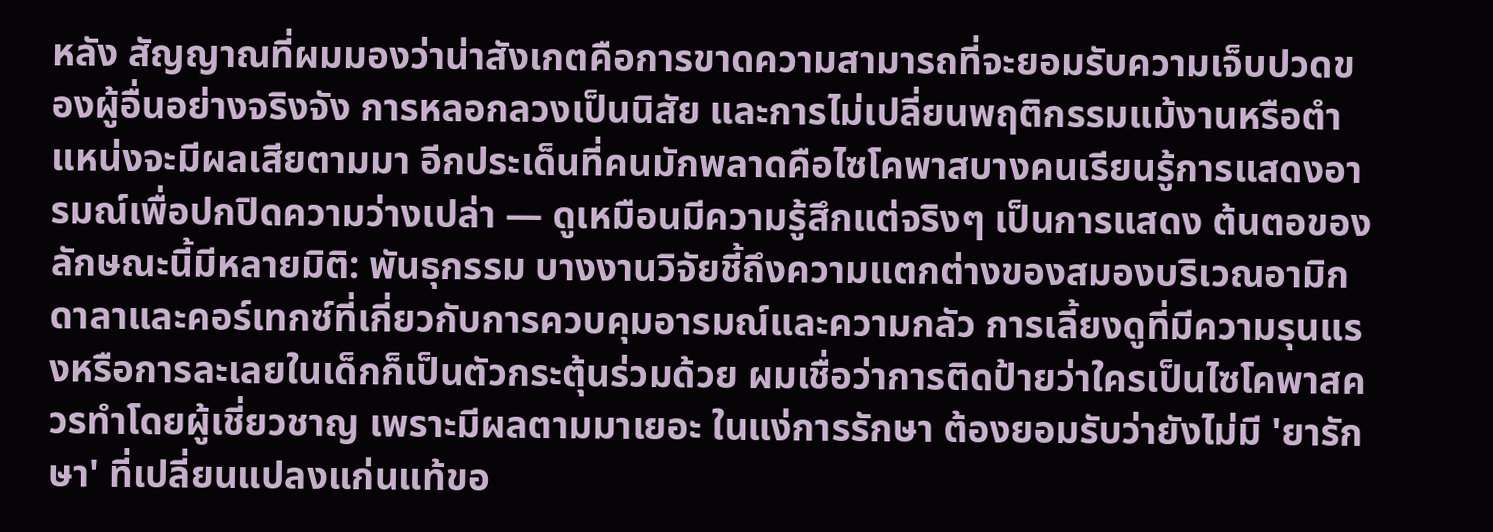หลัง สัญญาณที่ผมมองว่าน่าสังเกตคือการขาดความสามารถที่จะยอมรับความเจ็บปวดของผู้อื่นอย่างจริงจัง การหลอกลวงเป็นนิสัย และการไม่เปลี่ยนพฤติกรรมแม้งานหรือตำแหน่งจะมีผลเสียตามมา อีกประเด็นที่คนมักพลาดคือไซโคพาสบางคนเรียนรู้การแสดงอารมณ์เพื่อปกปิดความว่างเปล่า — ดูเหมือนมีความรู้สึกแต่จริงๆ เป็นการแสดง ต้นตอของลักษณะนี้มีหลายมิติ: พันธุกรรม บางงานวิจัยชี้ถึงความแตกต่างของสมองบริเวณอามิกดาลาและคอร์เทกซ์ที่เกี่ยวกับการควบคุมอารมณ์และความกลัว การเลี้ยงดูที่มีความรุนแรงหรือการละเลยในเด็กก็เป็นตัวกระตุ้นร่วมด้วย ผมเชื่อว่าการติดป้ายว่าใครเป็นไซโคพาสควรทำโดยผู้เชี่ยวชาญ เพราะมีผลตามมาเยอะ ในแง่การรักษา ต้องยอมรับว่ายังไม่มี 'ยารักษา' ที่เปลี่ยนแปลงแก่นแท้ขอ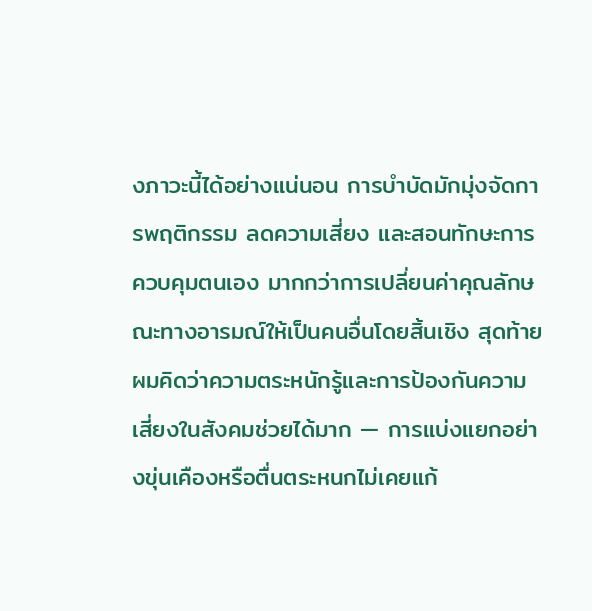งภาวะนี้ได้อย่างแน่นอน การบำบัดมักมุ่งจัดการพฤติกรรม ลดความเสี่ยง และสอนทักษะการควบคุมตนเอง มากกว่าการเปลี่ยนค่าคุณลักษณะทางอารมณ์ให้เป็นคนอื่นโดยสิ้นเชิง สุดท้ายผมคิดว่าความตระหนักรู้และการป้องกันความเสี่ยงในสังคมช่วยได้มาก — การแบ่งแยกอย่างขุ่นเคืองหรือตื่นตระหนกไม่เคยแก้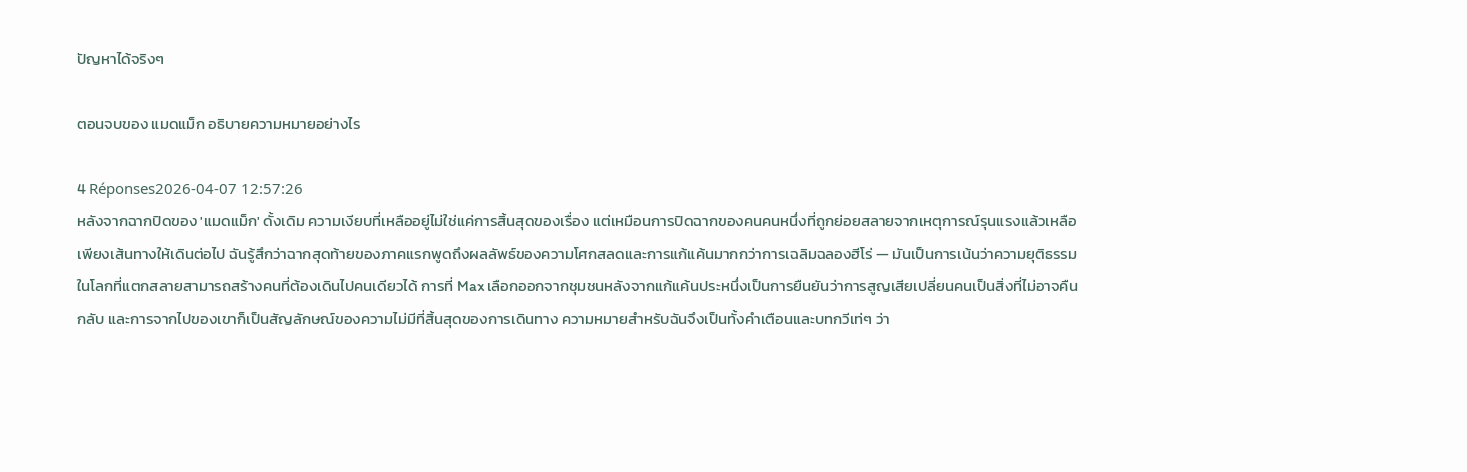ปัญหาได้จริงๆ

ตอนจบของ แมดแม็ก อธิบายความหมายอย่างไร

4 Réponses2026-04-07 12:57:26
หลังจากฉากปิดของ 'แมดแม็ก' ดั้งเดิม ความเงียบที่เหลืออยู่ไม่ใช่แค่การสิ้นสุดของเรื่อง แต่เหมือนการปิดฉากของคนคนหนึ่งที่ถูกย่อยสลายจากเหตุการณ์รุนแรงแล้วเหลือเพียงเส้นทางให้เดินต่อไป ฉันรู้สึกว่าฉากสุดท้ายของภาคแรกพูดถึงผลลัพธ์ของความโศกสลดและการแก้แค้นมากกว่าการเฉลิมฉลองฮีโร่ — มันเป็นการเน้นว่าความยุติธรรมในโลกที่แตกสลายสามารถสร้างคนที่ต้องเดินไปคนเดียวได้ การที่ Max เลือกออกจากชุมชนหลังจากแก้แค้นประหนึ่งเป็นการยืนยันว่าการสูญเสียเปลี่ยนคนเป็นสิ่งที่ไม่อาจคืนกลับ และการจากไปของเขาก็เป็นสัญลักษณ์ของความไม่มีที่สิ้นสุดของการเดินทาง ความหมายสำหรับฉันจึงเป็นทั้งคำเตือนและบทกวีเท่ๆ ว่า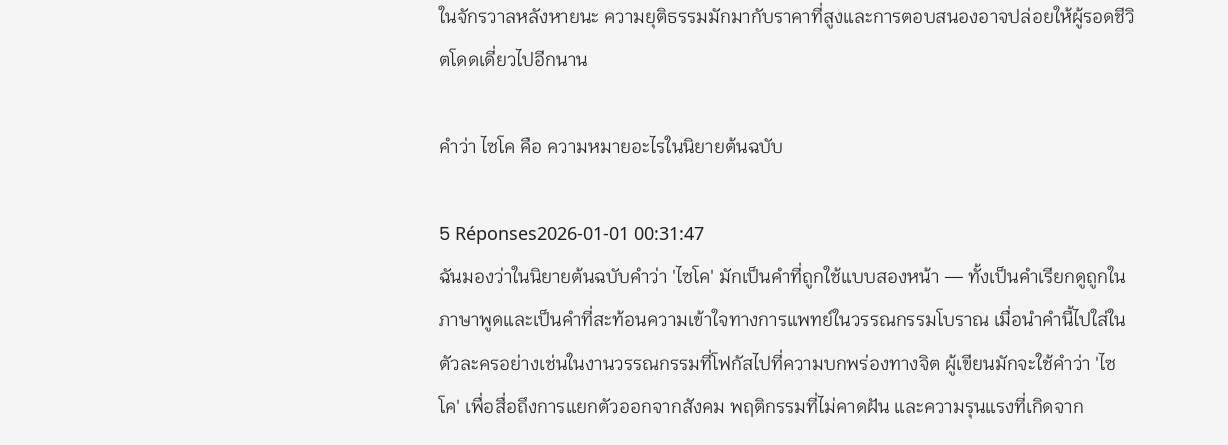ในจักรวาลหลังหายนะ ความยุติธรรมมักมากับราคาที่สูงและการตอบสนองอาจปล่อยให้ผู้รอดชีวิตโดดเดี่ยวไปอีกนาน

คำว่า ไซโค คือ ความหมายอะไรในนิยายต้นฉบับ

5 Réponses2026-01-01 00:31:47
ฉันมองว่าในนิยายต้นฉบับคำว่า 'ไซโค' มักเป็นคำที่ถูกใช้แบบสองหน้า — ทั้งเป็นคำเรียกดูถูกในภาษาพูดและเป็นคำที่สะท้อนความเข้าใจทางการแพทย์ในวรรณกรรมโบราณ เมื่อนำคำนี้ไปใส่ในตัวละครอย่างเช่นในงานวรรณกรรมที่โฟกัสไปที่ความบกพร่องทางจิต ผู้เขียนมักจะใช้คำว่า 'ไซโค' เพื่อสื่อถึงการแยกตัวออกจากสังคม พฤติกรรมที่ไม่คาดฝัน และความรุนแรงที่เกิดจาก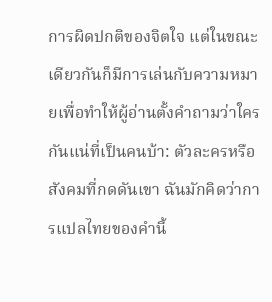การผิดปกติของจิตใจ แต่ในขณะเดียวกันก็มีการเล่นกับความหมายเพื่อทำให้ผู้อ่านตั้งคำถามว่าใครกันแน่ที่เป็นคนบ้า: ตัวละครหรือสังคมที่กดดันเขา ฉันมักคิดว่าการแปลไทยของคำนี้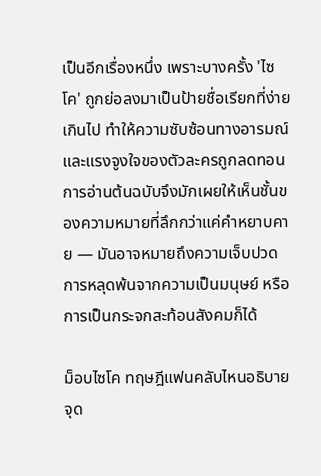เป็นอีกเรื่องหนึ่ง เพราะบางครั้ง 'ไซโค' ถูกย่อลงมาเป็นป้ายชื่อเรียกที่ง่ายเกินไป ทำให้ความซับซ้อนทางอารมณ์และแรงจูงใจของตัวละครถูกลดทอน การอ่านต้นฉบับจึงมักเผยให้เห็นชั้นของความหมายที่ลึกกว่าแค่คำหยาบคาย — มันอาจหมายถึงความเจ็บปวด การหลุดพ้นจากความเป็นมนุษย์ หรือการเป็นกระจกสะท้อนสังคมก็ได้

ม็อบไซโค ทฤษฎีแฟนคลับไหนอธิบายจุด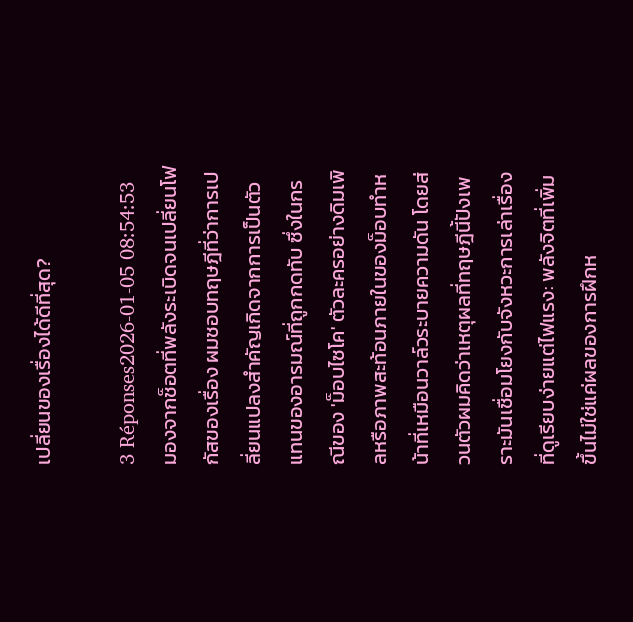เปลี่ยนของเรื่องได้ดีที่สุด?

3 Réponses2026-01-05 08:54:53
มองจากช็อตที่พลังระเบิดจนเปลี่ยนโฟกัสของเรื่อง ผมชอบทฤษฎีที่ว่าการเปลี่ยนแปลงสำคัญเกิดจากการเป็นตัวแทนของอารมณ์ที่ถูกกดทับ ซึ่งในกรณีของ 'ม็อบไซโค' ตัวละครอย่างดิมเพิลหรือภาพสะท้อนภายในของม็อบทำหน้าที่เหมือนวาล์วระบายความดัน โดยส่วนตัวผมคิดว่าเหตุผลที่ทฤษฎีนี้ปังเพราะมันเชื่อมโยงกับจังหวะการเล่าเรื่องที่ดูเรียบง่ายแต่ไฟแรง: พลังจิตที่เพิ่มขึ้นไม่ใช่แค่ผลของการฝึกห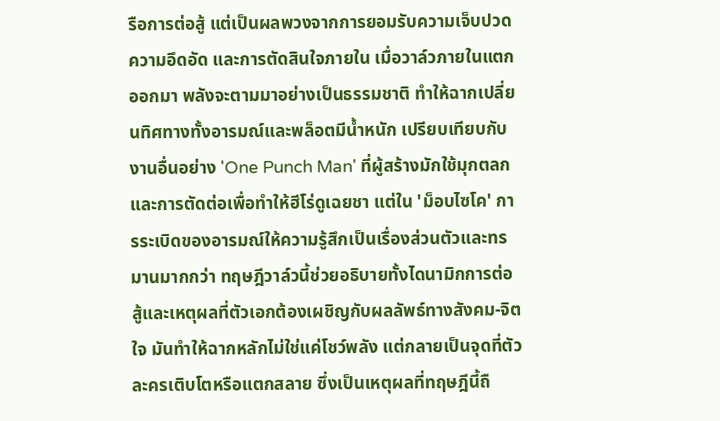รือการต่อสู้ แต่เป็นผลพวงจากการยอมรับความเจ็บปวด ความอึดอัด และการตัดสินใจภายใน เมื่อวาล์วภายในแตกออกมา พลังจะตามมาอย่างเป็นธรรมชาติ ทำให้ฉากเปลี่ยนทิศทางทั้งอารมณ์และพล็อตมีน้ำหนัก เปรียบเทียบกับงานอื่นอย่าง 'One Punch Man' ที่ผู้สร้างมักใช้มุกตลกและการตัดต่อเพื่อทำให้ฮีโร่ดูเฉยชา แต่ใน 'ม็อบไซโค' การระเบิดของอารมณ์ให้ความรู้สึกเป็นเรื่องส่วนตัวและทรมานมากกว่า ทฤษฎีวาล์วนี้ช่วยอธิบายทั้งไดนามิกการต่อสู้และเหตุผลที่ตัวเอกต้องเผชิญกับผลลัพธ์ทางสังคม-จิตใจ มันทำให้ฉากหลักไม่ใช่แค่โชว์พลัง แต่กลายเป็นจุดที่ตัวละครเติบโตหรือแตกสลาย ซึ่งเป็นเหตุผลที่ทฤษฎีนี้ถื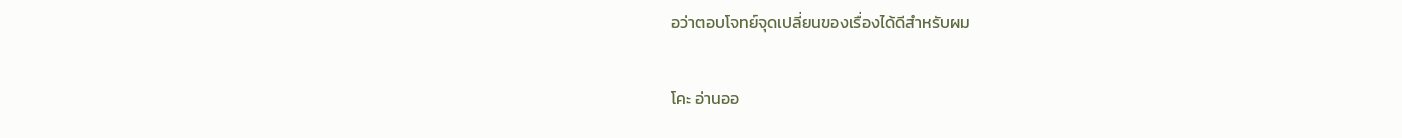อว่าตอบโจทย์จุดเปลี่ยนของเรื่องได้ดีสำหรับผม

โคะ อ่านออ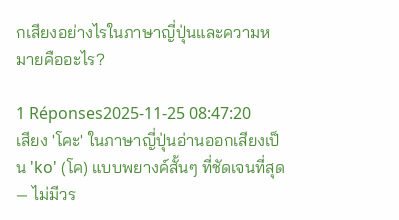กเสียงอย่างไรในภาษาญี่ปุ่นและความหมายคืออะไร?

1 Réponses2025-11-25 08:47:20
เสียง 'โคะ' ในภาษาญี่ปุ่นอ่านออกเสียงเป็น 'ko' (โค) แบบพยางค์สั้นๆ ที่ชัดเจนที่สุด — ไม่มีวร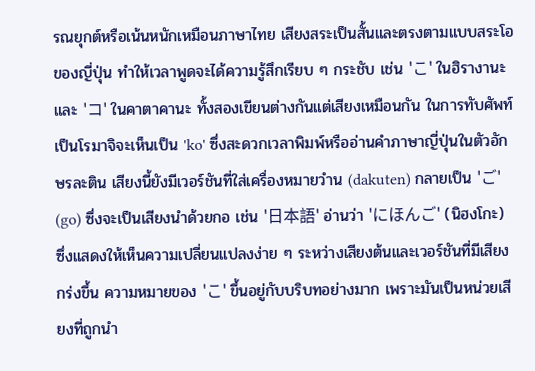รณยุกต์หรือเน้นหนักเหมือนภาษาไทย เสียงสระเป็นสั้นและตรงตามแบบสระโอของญี่ปุ่น ทำให้เวลาพูดจะได้ความรู้สึกเรียบ ๆ กระชับ เช่น 'こ' ในฮิรางานะ และ 'コ' ในคาตาคานะ ทั้งสองเขียนต่างกันแต่เสียงเหมือนกัน ในการทับศัพท์เป็นโรมาจิจะเห็นเป็น 'ko' ซึ่งสะดวกเวลาพิมพ์หรืออ่านคำภาษาญี่ปุ่นในตัวอักษรละติน เสียงนี้ยังมีเวอร์ชันที่ใส่เครื่องหมายวําน (dakuten) กลายเป็น 'ご' (go) ซึ่งจะเป็นเสียงนำด้วยกอ เช่น '日本語' อ่านว่า 'にほんご' (นิฮงโกะ) ซึ่งแสดงให้เห็นความเปลี่ยนแปลงง่าย ๆ ระหว่างเสียงต้นและเวอร์ชันที่มีเสียงกร่งขึ้น ความหมายของ 'こ' ขึ้นอยู่กับบริบทอย่างมาก เพราะมันเป็นหน่วยเสียงที่ถูกนำ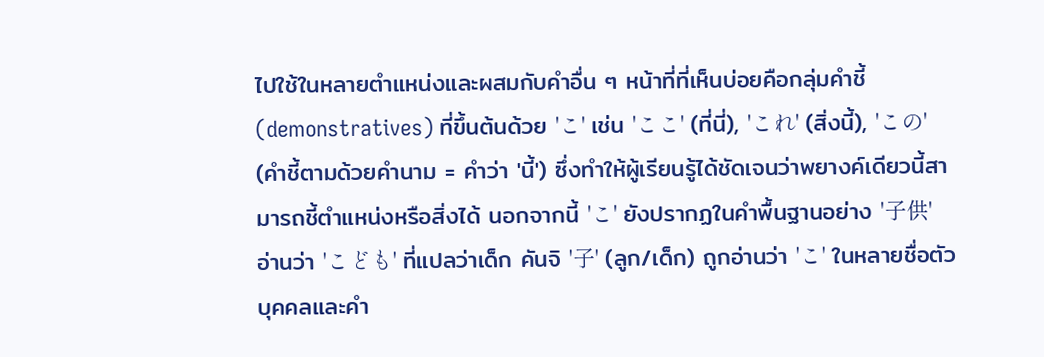ไปใช้ในหลายตำแหน่งและผสมกับคำอื่น ๆ หน้าที่ที่เห็นบ่อยคือกลุ่มคำชี้ (demonstratives) ที่ขึ้นต้นด้วย 'こ' เช่น 'ここ' (ที่นี่), 'これ' (สิ่งนี้), 'この' (คำชี้ตามด้วยคำนาม = คำว่า 'นี้') ซึ่งทำให้ผู้เรียนรู้ได้ชัดเจนว่าพยางค์เดียวนี้สามารถชี้ตำแหน่งหรือสิ่งได้ นอกจากนี้ 'こ' ยังปรากฏในคำพื้นฐานอย่าง '子供' อ่านว่า 'こども' ที่แปลว่าเด็ก คันจิ '子' (ลูก/เด็ก) ถูกอ่านว่า 'こ' ในหลายชื่อตัวบุคคลและคำ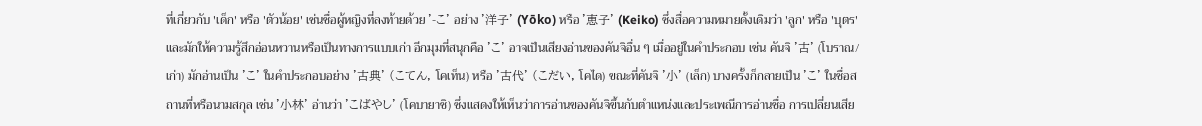ที่เกี่ยวกับ 'เด็ก' หรือ 'ตัวน้อย' เช่นชื่อผู้หญิงที่ลงท้ายด้วย '-こ' อย่าง '洋子' (Yōko) หรือ '恵子' (Keiko) ซึ่งสื่อความหมายดั้งเดิมว่า 'ลูก' หรือ 'บุตร' และมักให้ความรู้สึกอ่อนหวานหรือเป็นทางการแบบเก่า อีกมุมที่สนุกคือ 'こ' อาจเป็นเสียงอ่านของคันจิอื่น ๆ เมื่ออยู่ในคำประกอบ เช่น คันจิ '古' (โบราณ/เก่า) มักอ่านเป็น 'こ' ในคำประกอบอย่าง '古典' (こてん, โคเท็น) หรือ '古代' (こだい, โคได) ขณะที่คันจิ '小' (เล็ก) บางครั้งก็กลายเป็น 'こ' ในชื่อสถานที่หรือนามสกุล เช่น '小林' อ่านว่า 'こばやし' (โคบายาชิ) ซึ่งแสดงให้เห็นว่าการอ่านของคันจิขึ้นกับตำแหน่งและประเพณีการอ่านชื่อ การเปลี่ยนเสีย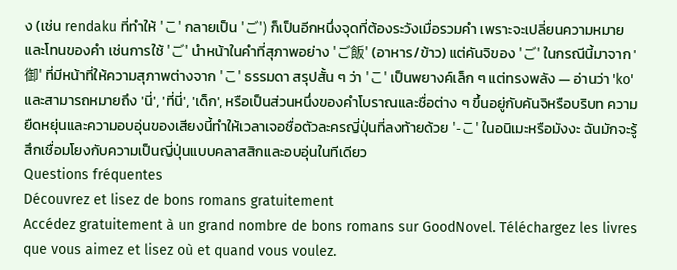ง (เช่น rendaku ที่ทำให้ 'こ' กลายเป็น 'ご') ก็เป็นอีกหนึ่งจุดที่ต้องระวังเมื่อรวมคำ เพราะจะเปลี่ยนความหมายและโทนของคำ เช่นการใช้ 'ご' นำหน้าในคำที่สุภาพอย่าง 'ご飯' (อาหาร/ข้าว) แต่คันจิของ 'ご' ในกรณีนี้มาจาก '御' ที่มีหน้าที่ให้ความสุภาพต่างจาก 'こ' ธรรมดา สรุปสั้น ๆ ว่า 'こ' เป็นพยางค์เล็ก ๆ แต่ทรงพลัง — อ่านว่า 'ko' และสามารถหมายถึง 'นี่', 'ที่นี่', 'เด็ก', หรือเป็นส่วนหนึ่งของคำโบราณและชื่อต่าง ๆ ขึ้นอยู่กับคันจิหรือบริบท ความยืดหยุ่นและความอบอุ่นของเสียงนี้ทำให้เวลาเจอชื่อตัวละครญี่ปุ่นที่ลงท้ายด้วย '-こ' ในอนิเมะหรือมังงะ ฉันมักจะรู้สึกเชื่อมโยงกับความเป็นญี่ปุ่นแบบคลาสสิกและอบอุ่นในทีเดียว
Questions fréquentes
Découvrez et lisez de bons romans gratuitement
Accédez gratuitement à un grand nombre de bons romans sur GoodNovel. Téléchargez les livres que vous aimez et lisez où et quand vous voulez.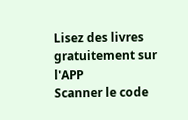Lisez des livres gratuitement sur l'APP
Scanner le code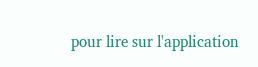pour lire sur l'application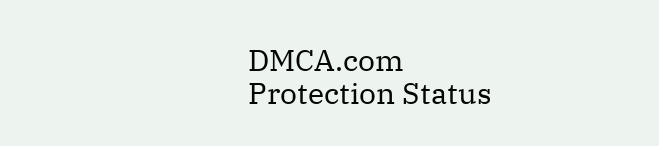DMCA.com Protection Status